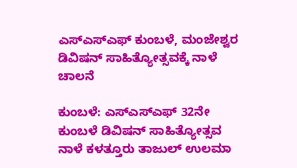ಎಸ್‌ಎಸ್‌ಎಫ್ ಕುಂಬಳೆ, ಮಂಜೇಶ್ವರ ಡಿವಿಷನ್ ಸಾಹಿತ್ಯೋತ್ಸವಕ್ಕೆ ನಾಳೆ ಚಾಲನೆ

ಕುಂಬಳೆ: ಎಸ್‌ಎಸ್‌ಎಫ್ 32ನೇ ಕುಂಬಳೆ ಡಿವಿಷನ್ ಸಾಹಿತ್ಯೋತ್ಸವ ನಾಳೆ ಕಳತ್ತೂರು ತಾಜುಲ್ ಉಲಮಾ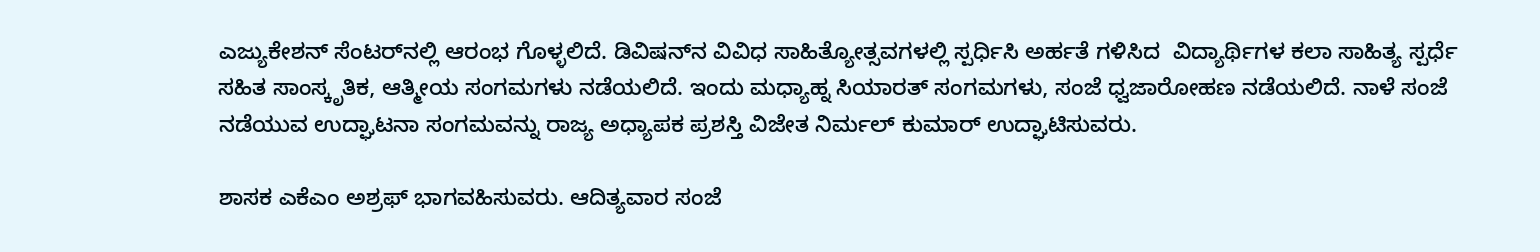ಎಜ್ಯುಕೇಶನ್ ಸೆಂಟರ್‌ನಲ್ಲಿ ಆರಂಭ ಗೊಳ್ಳಲಿದೆ. ಡಿವಿಷನ್‌ನ ವಿವಿಧ ಸಾಹಿತ್ಯೋತ್ಸವಗಳಲ್ಲಿ ಸ್ಪರ್ಧಿಸಿ ಅರ್ಹತೆ ಗಳಿಸಿದ  ವಿದ್ಯಾರ್ಥಿಗಳ ಕಲಾ ಸಾಹಿತ್ಯ ಸ್ಪರ್ಧೆ ಸಹಿತ ಸಾಂಸ್ಕೃತಿಕ, ಆತ್ಮೀಯ ಸಂಗಮಗಳು ನಡೆಯಲಿದೆ. ಇಂದು ಮಧ್ಯಾಹ್ನ ಸಿಯಾರತ್ ಸಂಗಮಗಳು, ಸಂಜೆ ಧ್ವಜಾರೋಹಣ ನಡೆಯಲಿದೆ. ನಾಳೆ ಸಂಜೆ ನಡೆಯುವ ಉದ್ಘಾಟನಾ ಸಂಗಮವನ್ನು ರಾಜ್ಯ ಅಧ್ಯಾಪಕ ಪ್ರಶಸ್ತಿ ವಿಜೇತ ನಿರ್ಮಲ್ ಕುಮಾರ್ ಉದ್ಘಾಟಿಸುವರು.

ಶಾಸಕ ಎಕೆಎಂ ಅಶ್ರಫ್ ಭಾಗವಹಿಸುವರು. ಆದಿತ್ಯವಾರ ಸಂಜೆ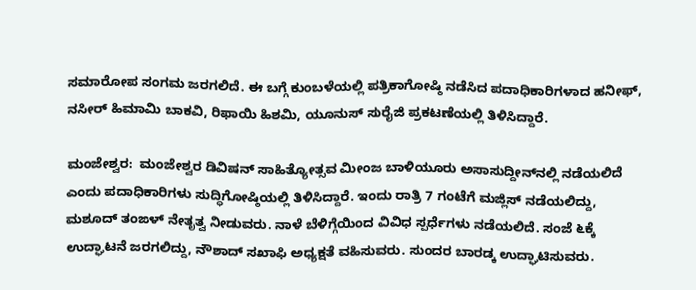ಸಮಾರೋಪ ಸಂಗಮ ಜರಗಲಿದೆ. ಈ ಬಗ್ಗೆ ಕುಂಬಳೆಯಲ್ಲಿ ಪತ್ರಿಕಾಗೋಷ್ಠಿ ನಡೆಸಿದ ಪದಾಧಿಕಾರಿಗಳಾದ ಹನೀಫ್, ನಸೀರ್ ಹಿಮಾಮಿ ಬಾಕವಿ, ರಿಫಾಯಿ ಹಿಶಮಿ, ಯೂನುಸ್ ಸುರೈಜಿ ಪ್ರಕಟಣೆಯಲ್ಲಿ ತಿಳಿಸಿದ್ದಾರೆ.

ಮಂಜೇಶ್ವರ:  ಮಂಜೇಶ್ವರ ಡಿವಿಷನ್ ಸಾಹಿತ್ಯೋತ್ಸವ ಮೀಂಜ ಬಾಳಿಯೂರು ಅಸಾಸುದ್ದೀನ್‌ನಲ್ಲಿ ನಡೆಯಲಿದೆ ಎಂದು ಪದಾಧಿಕಾರಿಗಳು ಸುದ್ಧಿಗೋಷ್ಠಿಯಲ್ಲಿ ತಿಳಿಸಿದ್ದಾರೆ. ಇಂದು ರಾತ್ರಿ 7 ಗಂಟೆಗೆ ಮಜ್ಲಿಸ್ ನಡೆಯಲಿದ್ದು, ಮಶೂದ್ ತಂಙಳ್ ನೇತೃತ್ವ ನೀಡುವರು. ನಾಳೆ ಬೆಳಿಗ್ಗೆಯಿಂದ ವಿವಿಧ ಸ್ಪರ್ಧೆಗಳು ನಡೆಯಲಿದೆ. ಸಂಜೆ ೬ಕ್ಕೆ ಉದ್ಘಾಟನೆ ಜರಗಲಿದ್ದು, ನೌಶಾದ್ ಸಖಾಫಿ ಅಧ್ಯಕ್ಷತೆ ವಹಿಸುವರು. ಸುಂದರ ಬಾರಡ್ಕ ಉದ್ಘಾಟಿಸುವರು.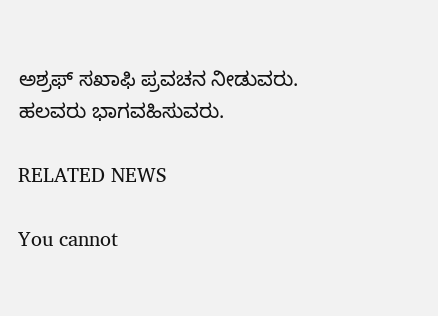ಅಶ್ರಫ್ ಸಖಾಫಿ ಪ್ರವಚನ ನೀಡುವರು. ಹಲವರು ಭಾಗವಹಿಸುವರು.

RELATED NEWS

You cannot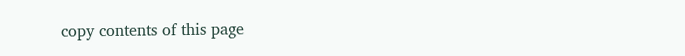copy contents of this page